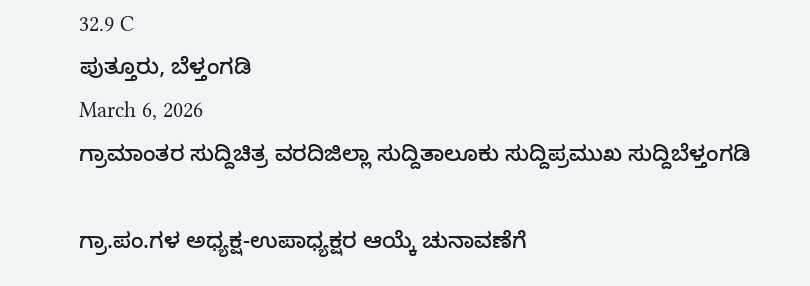32.9 C
ಪುತ್ತೂರು, ಬೆಳ್ತಂಗಡಿ
March 6, 2026
ಗ್ರಾಮಾಂತರ ಸುದ್ದಿಚಿತ್ರ ವರದಿಜಿಲ್ಲಾ ಸುದ್ದಿತಾಲೂಕು ಸುದ್ದಿಪ್ರಮುಖ ಸುದ್ದಿಬೆಳ್ತಂಗಡಿ

ಗ್ರಾ.ಪಂ.ಗಳ ಅಧ್ಯಕ್ಷ-ಉಪಾಧ್ಯಕ್ಷರ ಆಯ್ಕೆ ಚುನಾವಣೆಗೆ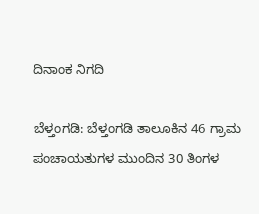ದಿನಾಂಕ ನಿಗದಿ

ಬೆಳ್ತಂಗಡಿ: ಬೆಳ್ತಂಗಡಿ ತಾಲೂಕಿನ 46 ಗ್ರಾಮ ಪಂಚಾಯತುಗಳ ಮುಂದಿನ 30 ತಿಂಗಳ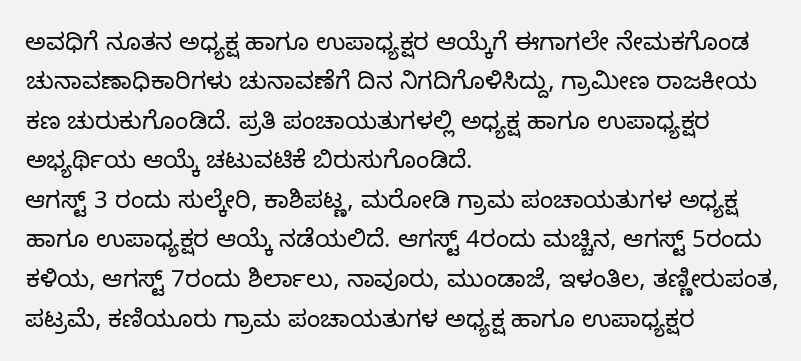ಅವಧಿಗೆ ನೂತನ ಅಧ್ಯಕ್ಷ ಹಾಗೂ ಉಪಾಧ್ಯಕ್ಷರ ಆಯ್ಕೆಗೆ ಈಗಾಗಲೇ ನೇಮಕಗೊಂಡ ಚುನಾವಣಾಧಿಕಾರಿಗಳು ಚುನಾವಣೆಗೆ ದಿನ ನಿಗದಿಗೊಳಿಸಿದ್ದು, ಗ್ರಾಮೀಣ ರಾಜಕೀಯ ಕಣ ಚುರುಕುಗೊಂಡಿದೆ. ಪ್ರತಿ ಪಂಚಾಯತುಗಳಲ್ಲಿ ಅಧ್ಯಕ್ಷ ಹಾಗೂ ಉಪಾಧ್ಯಕ್ಷರ ಅಭ್ಯರ್ಥಿಯ ಆಯ್ಕೆ ಚಟುವಟಿಕೆ ಬಿರುಸುಗೊಂಡಿದೆ.
ಆಗಸ್ಟ್ 3 ರಂದು ಸುಲ್ಕೇರಿ, ಕಾಶಿಪಟ್ಣ, ಮರೋಡಿ ಗ್ರಾಮ ಪಂಚಾಯತುಗಳ ಅಧ್ಯಕ್ಷ ಹಾಗೂ ಉಪಾಧ್ಯಕ್ಷರ ಆಯ್ಕೆ ನಡೆಯಲಿದೆ. ಆಗಸ್ಟ್ 4ರಂದು ಮಚ್ಚಿನ, ಆಗಸ್ಟ್ 5ರಂದು ಕಳಿಯ, ಆಗಸ್ಟ್ 7ರಂದು ಶಿರ್ಲಾಲು, ನಾವೂರು, ಮುಂಡಾಜೆ, ಇಳಂತಿಲ, ತಣ್ಣೀರುಪಂತ, ಪಟ್ರಮೆ, ಕಣಿಯೂರು ಗ್ರಾಮ ಪಂಚಾಯತುಗಳ ಅಧ್ಯಕ್ಷ ಹಾಗೂ ಉಪಾಧ್ಯಕ್ಷರ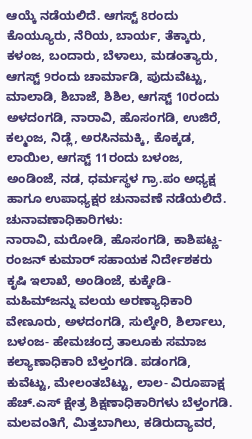ಆಯ್ಕೆ ನಡೆಯಲಿದೆ. ಆಗಸ್ಟ್ 8ರಂದು ಕೊಯ್ಯೂರು, ನೆರಿಯ, ಬಾರ್ಯ, ತೆಕ್ಕಾರು, ಕಳಂಜ, ಬಂದಾರು, ಬೆಳಾಲು, ಮಡಂತ್ಯಾರು, ಆಗಸ್ಟ್ 9ರಂದು ಚಾರ್ಮಾಡಿ, ಪುದುವೆಟ್ಟು, ಮಾಲಾಡಿ, ಶಿಬಾಜೆ, ಶಿಶಿಲ, ಆಗಸ್ಟ್ 10ರಂದು ಅಳದಂಗಡಿ, ನಾರಾವಿ, ಹೊಸಂಗಡಿ, ಉಜಿರೆ, ಕಲ್ಮಂಜ, ನಿಡ್ಲೆ, ಅರಸಿನಮಕ್ಕಿ, ಕೊಕ್ಕಡ, ಲಾಯಿಲ, ಆಗಸ್ಟ್ 11ರಂದು ಬಳಂಜ, ಅಂಡಿಂಜೆ, ನಡ, ಧರ್ಮಸ್ಥಳ ಗ್ರಾ.ಪಂ ಅಧ್ಯಕ್ಷ ಹಾಗೂ ಉಪಾಧ್ಯಕ್ಷರ ಚುನಾವಣೆ ನಡೆಯಲಿದೆ.
ಚುನಾವಣಾಧಿಕಾರಿಗಳು:
ನಾರಾವಿ, ಮರೋಡಿ, ಹೊಸಂಗಡಿ, ಕಾಶಿಪಟ್ಣ-ರಂಜನ್ ಕುಮಾರ್ ಸಹಾಯಕ ನಿರ್ದೇಶಕರು ಕೃಷಿ ಇಲಾಖೆ, ಅಂಡಿಂಜೆ, ಕುಕ್ಕೇಡಿ-ಮಹಿಮ್‌ಜನ್ನು ವಲಯ ಅರಣ್ಯಾಧಿಕಾರಿ ವೇಣೂರು, ಅಳದಂಗಡಿ, ಸುಲ್ಕೇರಿ, ಶಿರ್ಲಾಲು, ಬಳಂಜ- ಹೇಮಚಂದ್ರ ತಾಲೂಕು ಸಮಾಜ ಕಲ್ಯಾಣಾಧಿಕಾರಿ ಬೆಳ್ತಂಗಡಿ. ಪಡಂಗಡಿ, ಕುವೆಟ್ಟು, ಮೇಲಂತಬೆಟ್ಟು, ಲಾಲ- ವಿರೂಪಾಕ್ಷ ಹೆಚ್.ಎಸ್ ಕ್ಷೇತ್ರ ಶಿಕ್ಷಣಾಧಿಕಾರಿಗಳು ಬೆಳ್ತಂಗಡಿ. ಮಲವಂತಿಗೆ, ಮಿತ್ತಬಾಗಿಲು, ಕಡಿರುದ್ಯಾವರ,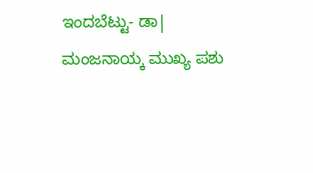ಇಂದಬೆಟ್ಟು- ಡಾ| ಮಂಜನಾಯ್ಕ ಮುಖ್ಯ ಪಶು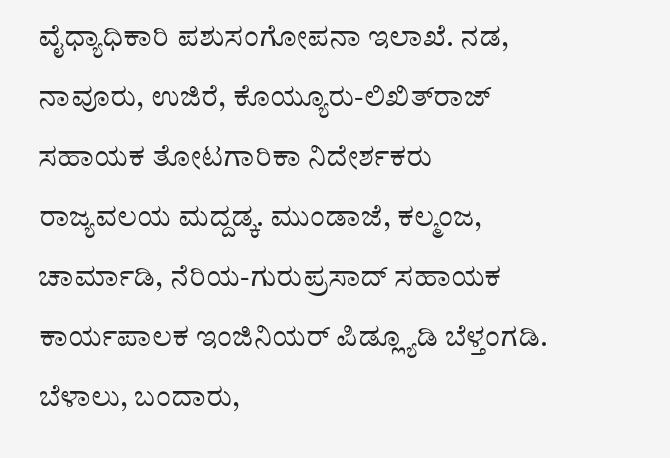ವೈಧ್ಯಾಧಿಕಾರಿ ಪಶುಸಂಗೋಪನಾ ಇಲಾಖೆ. ನಡ, ನಾವೂರು, ಉಜಿರೆ, ಕೊಯ್ಯೂರು-ಲಿಖಿತ್‌ರಾಜ್ ಸಹಾಯಕ ತೋಟಗಾರಿಕಾ ನಿದೇರ್ಶಕರು ರಾಜ್ಯವಲಯ ಮದ್ದಡ್ಕ. ಮುಂಡಾಜೆ, ಕಲ್ಮಂಜ, ಚಾರ್ಮಾಡಿ, ನೆರಿಯ-ಗುರುಪ್ರಸಾದ್ ಸಹಾಯಕ ಕಾರ್ಯಪಾಲಕ ಇಂಜಿನಿಯರ್ ಪಿಡ್ಲ್ಯೂಡಿ ಬೆಳ್ತಂಗಡಿ. ಬೆಳಾಲು, ಬಂದಾರು,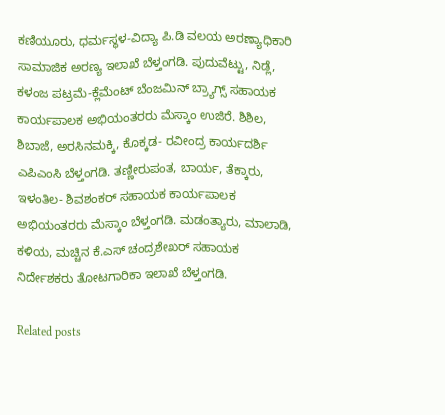ಕಣಿಯೂರು, ಧರ್ಮಸ್ಥಳ-ವಿದ್ಯಾ ಪಿ.ಡಿ ವಲಯ ಅರಣ್ಯಾಧಿಕಾರಿ ಸಾಮಾಜಿಕ ಅರಣ್ಯ ಇಲಾಖೆ ಬೆಳ್ತಂಗಡಿ. ಪುದುವೆಟ್ಟು, ನಿಡ್ಲೆ, ಕಳಂಜ ಪಟ್ರಮೆ-ಕ್ಲೆಮೆಂಟ್ ಬೆಂಜಮಿನ್ ಬ್ರ್ಯಾಗ್ಸ್ ಸಹಾಯಕ ಕಾರ್ಯಪಾಲಕ ಅಭಿಯಂತರರು ಮೆಸ್ಕಾಂ ಉಜಿರೆ. ಶಿಶಿಲ, ಶಿಬಾಜೆ, ಅರಸಿನಮಕ್ಕಿ, ಕೊಕ್ಕಡ- ರವೀಂದ್ರ ಕಾರ್ಯದರ್ಶಿ ಎಪಿಎಂಸಿ ಬೆಳ್ತಂಗಡಿ. ತಣ್ಣೀರುಪಂತ, ಬಾರ್ಯ, ತೆಕ್ಕಾರು, ಇಳಂತಿಲ- ಶಿವಶಂಕರ್ ಸಹಾಯಕ ಕಾರ್ಯಪಾಲಕ ಅಭಿಯಂತರರು ಮೆಸ್ಕಾಂ ಬೆಳ್ತಂಗಡಿ. ಮಡಂತ್ಯಾರು, ಮಾಲಾಡಿ, ಕಳಿಯ, ಮಚ್ಚಿನ ಕೆ.ಎಸ್ ಚಂದ್ರಶೇಖರ್ ಸಹಾಯಕ ನಿರ್ದೇಶಕರು ತೋಟಗಾರಿಕಾ ಇಲಾಖೆ ಬೆಳ್ತಂಗಡಿ.

Related posts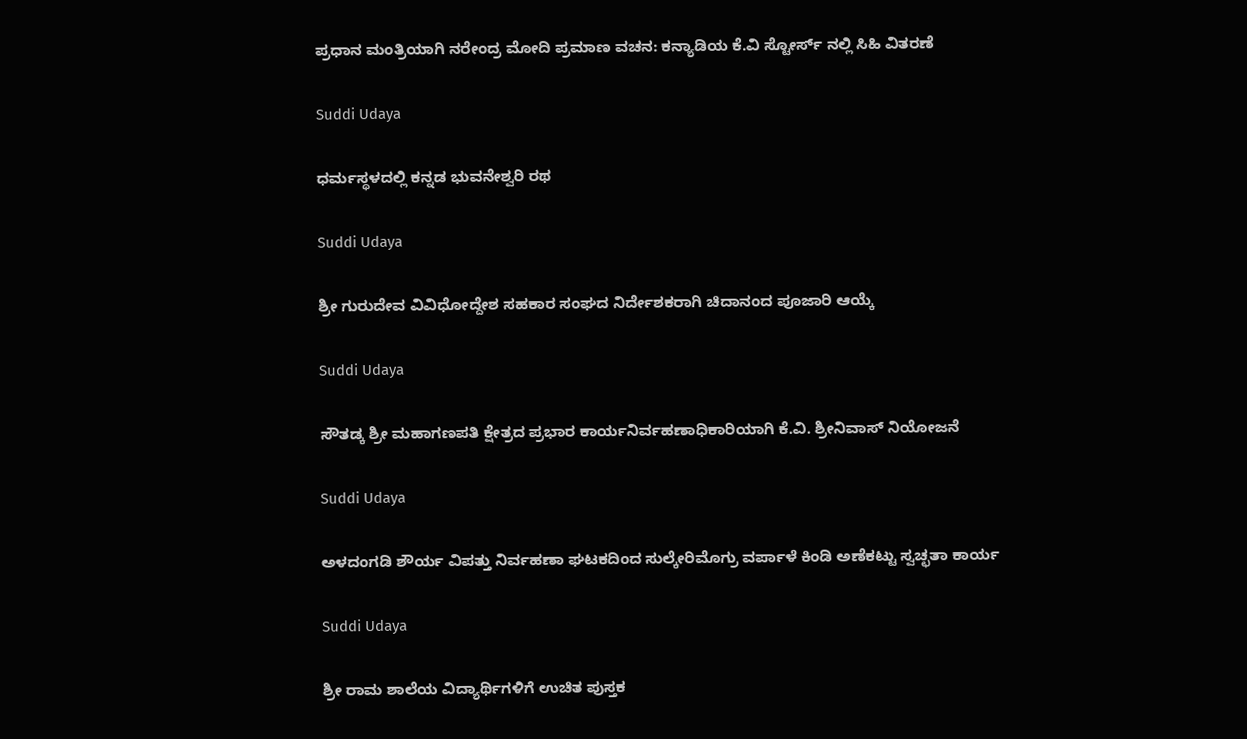ಪ್ರಧಾನ ಮಂತ್ರಿಯಾಗಿ ನರೇಂದ್ರ ಮೋದಿ ಪ್ರಮಾಣ ವಚನ: ಕನ್ಯಾಡಿಯ ಕೆ.ವಿ ಸ್ಟೋರ್ಸ್ ನಲ್ಲಿ ಸಿಹಿ ವಿತರಣೆ

Suddi Udaya

ಧರ್ಮಸ್ಥಳದಲ್ಲಿ ಕನ್ನಡ ಭುವನೇಶ್ವರಿ ರಥ

Suddi Udaya

ಶ್ರೀ ಗುರುದೇವ ವಿವಿಧೋದ್ದೇಶ ಸಹಕಾರ ಸಂಘದ ನಿರ್ದೇಶಕರಾಗಿ ಚಿದಾನಂದ ಪೂಜಾರಿ ಆಯ್ಕೆ

Suddi Udaya

ಸೌತಡ್ಕ ಶ್ರೀ ಮಹಾಗಣಪತಿ ಕ್ಷೇತ್ರದ ಪ್ರಭಾರ ಕಾರ್ಯನಿರ್ವಹಣಾಧಿಕಾರಿಯಾಗಿ ಕೆ.ವಿ. ಶ್ರೀನಿವಾಸ್ ನಿಯೋಜನೆ

Suddi Udaya

ಅಳದಂಗಡಿ ಶೌರ್ಯ ವಿಪತ್ತು ನಿರ್ವಹಣಾ ಘಟಕದಿಂದ ಸುಲ್ಕೇರಿಮೊಗ್ರು ವರ್ಪಾಳೆ ಕಿಂಡಿ ಅಣೆಕಟ್ಟು ಸ್ವಚ್ಛತಾ ಕಾರ್ಯ

Suddi Udaya

ಶ್ರೀ ರಾಮ ಶಾಲೆಯ ವಿದ್ಯಾರ್ಥಿಗಳಿಗೆ ಉಚಿತ ಪುಸ್ತಕ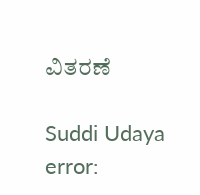ವಿತರಣೆ

Suddi Udaya
error: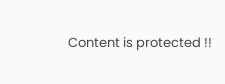Content is protected !!